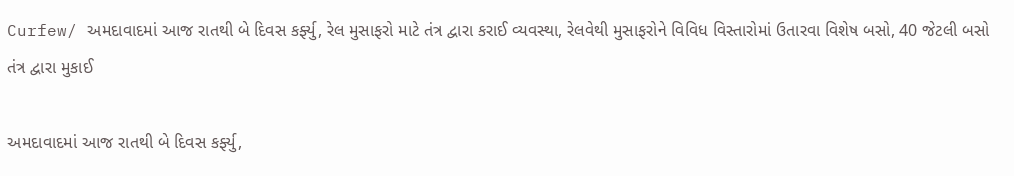Curfew/ અમદાવાદમાં આજ રાતથી બે દિવસ કર્ફ્યુ, રેલ મુસાફરો માટે તંત્ર દ્વારા કરાઈ વ્યવસ્થા, રેલવેથી મુસાફરોને વિવિધ વિસ્તારોમાં ઉતારવા વિશેષ બસો, 40 જેટલી બસો તંત્ર દ્વારા મુકાઈ

અમદાવાદમાં આજ રાતથી બે દિવસ કર્ફ્યુ,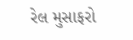રેલ મુસાફરો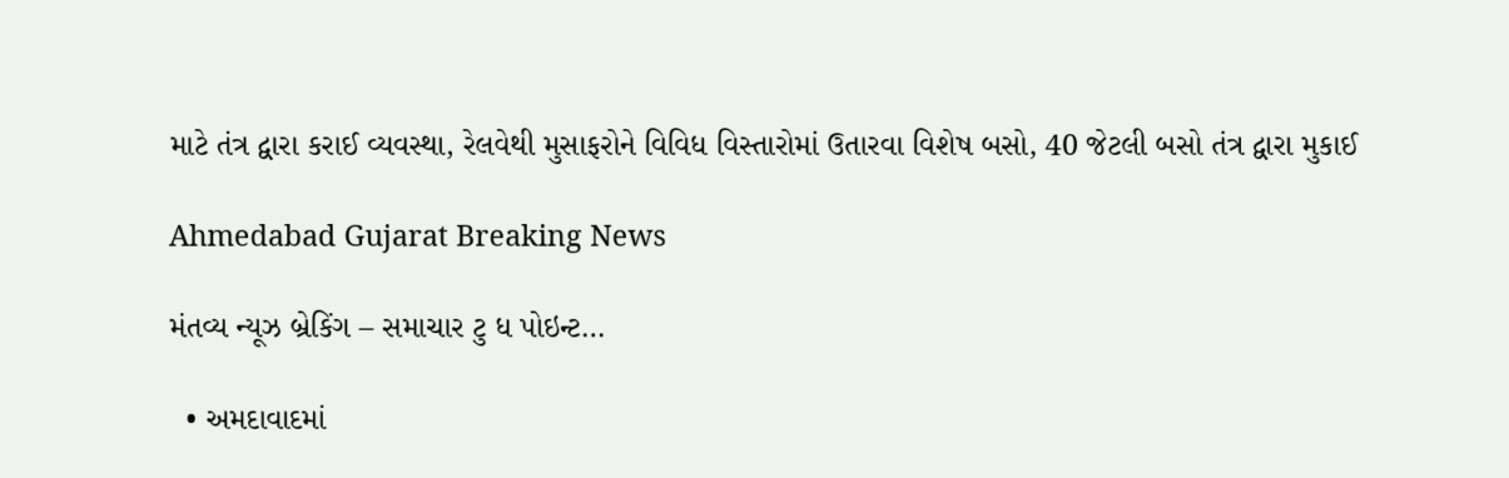માટે તંત્ર દ્વારા કરાઈ વ્યવસ્થા, રેલવેથી મુસાફરોને વિવિધ વિસ્તારોમાં ઉતારવા વિશેષ બસો, 40 જેટલી બસો તંત્ર દ્વારા મુકાઈ

Ahmedabad Gujarat Breaking News

મંતવ્ય ન્યૂઝ બ્રેકિંગ – સમાચાર ટુ ધ પોઇન્ટ…

  • અમદાવાદમાં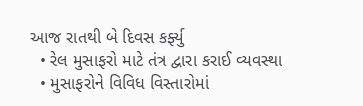આજ રાતથી બે દિવસ કર્ફ્યુ
  • રેલ મુસાફરો માટે તંત્ર દ્વારા કરાઈ વ્યવસ્થા
  • મુસાફરોને વિવિધ વિસ્તારોમાં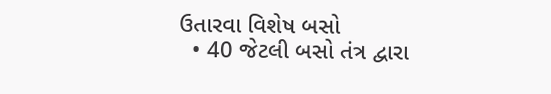ઉતારવા વિશેષ બસો
  • 40 જેટલી બસો તંત્ર દ્વારા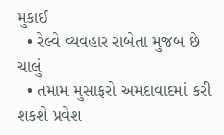મુકાઈ
  • રેલ્વે વ્યવહાર રાબેતા મુજબ છે ચાલું
  • તમામ મુસાફરો અમદાવાદમાં કરી શકશે પ્રવેશ